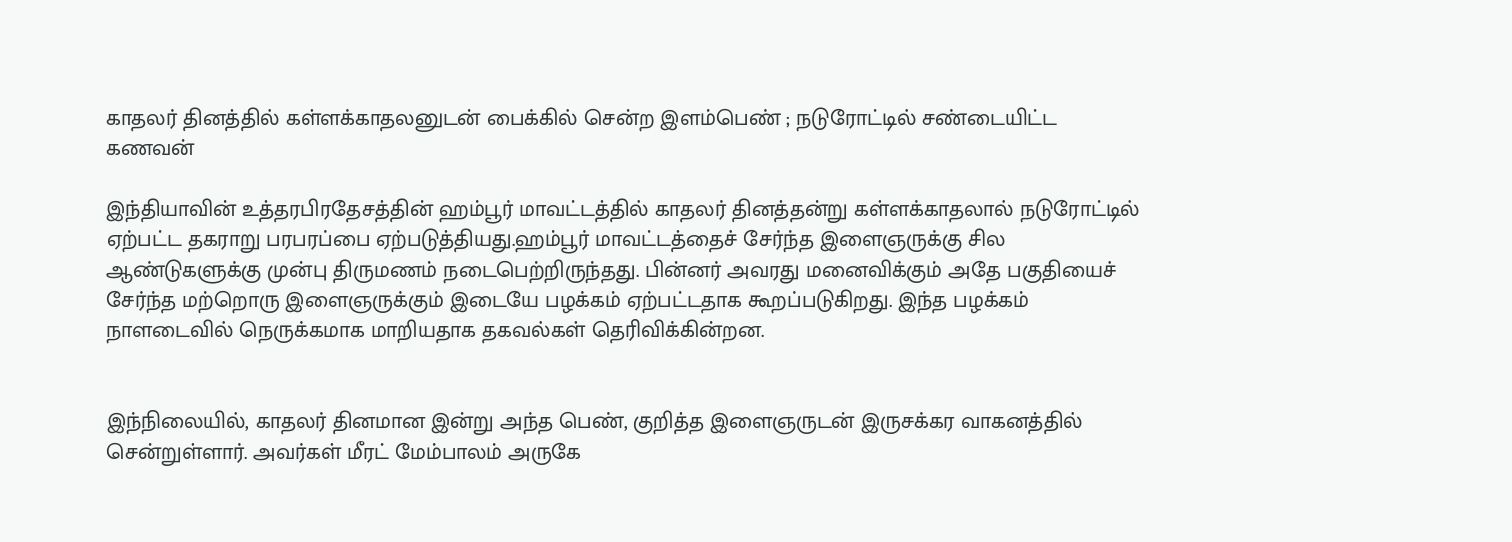காதலர் தினத்தில் கள்ளக்காதலனுடன் பைக்கில் சென்ற இளம்பெண் ; நடுரோட்டில் சண்டையிட்ட கணவன்

இந்தியாவின் உத்தரபிரதேசத்தின் ஹம்பூர் மாவட்டத்தில் காதலர் தினத்தன்று கள்ளக்காதலால் நடுரோட்டில் ஏற்பட்ட தகராறு பரபரப்பை ஏற்படுத்தியது.ஹம்பூர் மாவட்டத்தைச் சேர்ந்த இளைஞருக்கு சில ஆண்டுகளுக்கு முன்பு திருமணம் நடைபெற்றிருந்தது. பின்னர் அவரது மனைவிக்கும் அதே பகுதியைச் சேர்ந்த மற்றொரு இளைஞருக்கும் இடையே பழக்கம் ஏற்பட்டதாக கூறப்படுகிறது. இந்த பழக்கம் நாளடைவில் நெருக்கமாக மாறியதாக தகவல்கள் தெரிவிக்கின்றன.


இந்நிலையில், காதலர் தினமான இன்று அந்த பெண், குறித்த இளைஞருடன் இருசக்கர வாகனத்தில் சென்றுள்ளார். அவர்கள் மீரட் மேம்பாலம் அருகே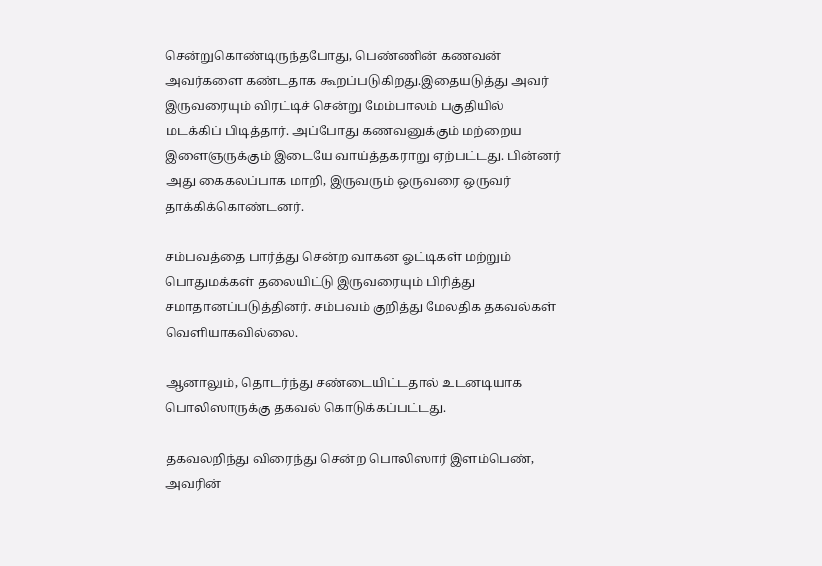சென்றுகொண்டிருந்தபோது, பெண்ணின் கணவன் அவர்களை கண்டதாக கூறப்படுகிறது.இதையடுத்து அவர் இருவரையும் விரட்டிச் சென்று மேம்பாலம் பகுதியில் மடக்கிப் பிடித்தார். அப்போது கணவனுக்கும் மற்றைய இளைஞருக்கும் இடையே வாய்த்தகராறு ஏற்பட்டது. பின்னர் அது கைகலப்பாக மாறி, இருவரும் ஒருவரை ஒருவர் தாக்கிக்கொண்டனர்.

சம்பவத்தை பார்த்து சென்ற வாகன ஓட்டிகள் மற்றும் பொதுமக்கள் தலையிட்டு இருவரையும் பிரித்து சமாதானப்படுத்தினர். சம்பவம் குறித்து மேலதிக தகவல்கள் வெளியாகவில்லை.

ஆனாலும், தொடர்ந்து சண்டையிட்டதால் உடனடியாக பொலிஸாருக்கு தகவல் கொடுக்கப்பட்டது.

தகவலறிந்து விரைந்து சென்ற பொலிஸார் இளம்பெண், அவரின்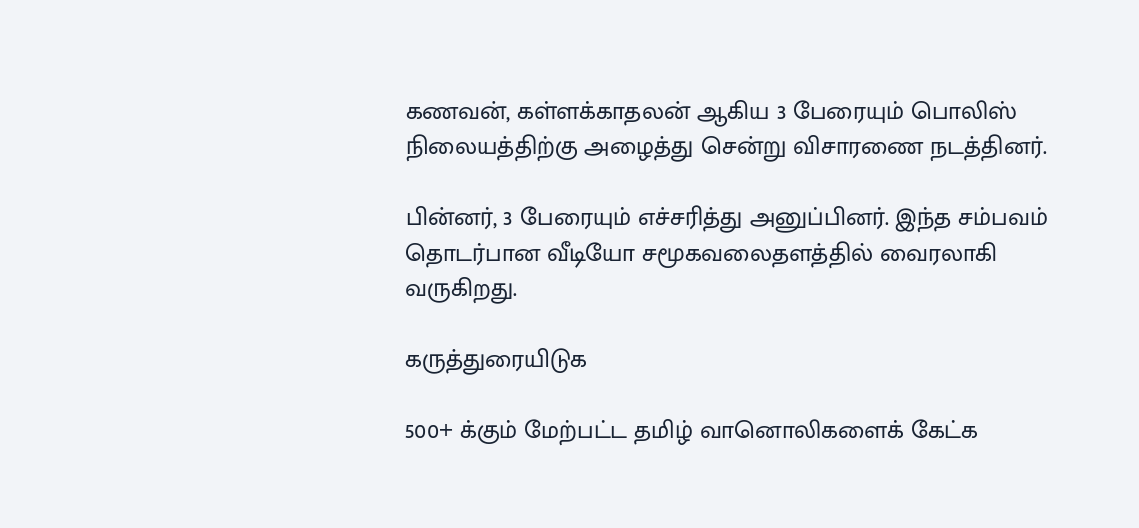கணவன், கள்ளக்காதலன் ஆகிய 3 பேரையும் பொலிஸ் நிலையத்திற்கு அழைத்து சென்று விசாரணை நடத்தினர்.

பின்னர், 3 பேரையும் எச்சரித்து அனுப்பினர். இந்த சம்பவம் தொடர்பான வீடியோ சமூகவலைதளத்தில் வைரலாகி வருகிறது.

கருத்துரையிடுக

500+ க்கும் மேற்பட்ட தமிழ் வானொலிகளைக் கேட்க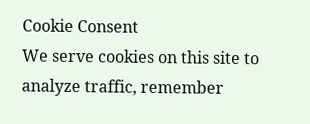Cookie Consent
We serve cookies on this site to analyze traffic, remember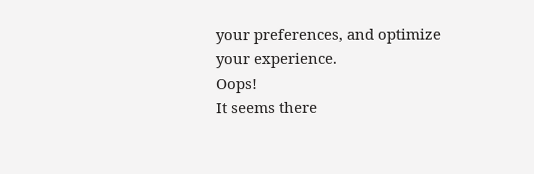your preferences, and optimize your experience.
Oops!
It seems there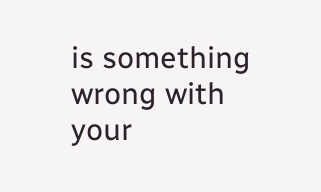is something wrong with your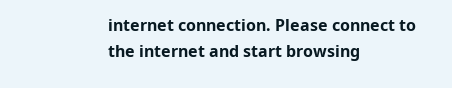internet connection. Please connect to the internet and start browsing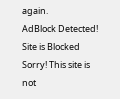again.
AdBlock Detected!
Site is Blocked
Sorry! This site is not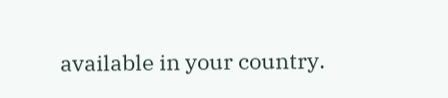available in your country.